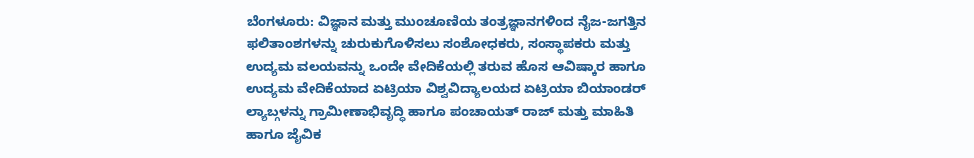ಬೆಂಗಳೂರು: ವಿಜ್ಞಾನ ಮತ್ತು ಮುಂಚೂಣಿಯ ತಂತ್ರಜ್ಞಾನಗಳಿಂದ ನೈಜ-ಜಗತ್ತಿನ ಫಲಿತಾಂಶಗಳನ್ನು ಚುರುಕುಗೊಳಿಸಲು ಸಂಶೋಧಕರು, ಸಂಸ್ಥಾಪಕರು ಮತ್ತು ಉದ್ಯಮ ವಲಯವನ್ನು ಒಂದೇ ವೇದಿಕೆಯಲ್ಲಿ ತರುವ ಹೊಸ ಆವಿಷ್ಕಾರ ಹಾಗೂ ಉದ್ಯಮ ವೇದಿಕೆಯಾದ ಏಟ್ರಿಯಾ ವಿಶ್ವವಿದ್ಯಾಲಯದ ಏಟ್ರಿಯಾ ಬಿಯಾಂಡರ್ ಲ್ಯಾಬ್ಗಳನ್ನು ಗ್ರಾಮೀಣಾಭಿವೃದ್ಧಿ ಹಾಗೂ ಪಂಚಾಯತ್ ರಾಜ್ ಮತ್ತು ಮಾಹಿತಿ ಹಾಗೂ ಜೈವಿಕ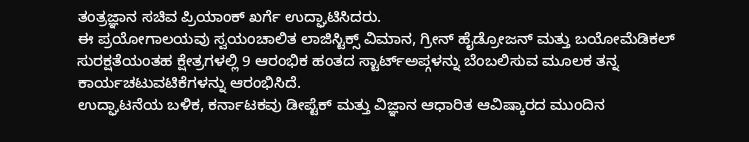ತಂತ್ರಜ್ಞಾನ ಸಚಿವ ಪ್ರಿಯಾಂಕ್ ಖರ್ಗೆ ಉದ್ಘಾಟಿಸಿದರು.
ಈ ಪ್ರಯೋಗಾಲಯವು ಸ್ವಯಂಚಾಲಿತ ಲಾಜಿಸ್ಟಿಕ್ಸ್ ವಿಮಾನ, ಗ್ರೀನ್ ಹೈಡ್ರೋಜನ್ ಮತ್ತು ಬಯೋಮೆಡಿಕಲ್ ಸುರಕ್ಷತೆಯಂತಹ ಕ್ಷೇತ್ರಗಳಲ್ಲಿ 9 ಆರಂಭಿಕ ಹಂತದ ಸ್ಟಾರ್ಟ್ಅಪ್ಗಳನ್ನು ಬೆಂಬಲಿಸುವ ಮೂಲಕ ತನ್ನ ಕಾರ್ಯಚಟುವಟಿಕೆಗಳನ್ನು ಆರಂಭಿಸಿದೆ.
ಉದ್ಘಾಟನೆಯ ಬಳಿಕ, ಕರ್ನಾಟಕವು ಡೀಪ್ಟೆಕ್ ಮತ್ತು ವಿಜ್ಞಾನ ಆಧಾರಿತ ಆವಿಷ್ಕಾರದ ಮುಂದಿನ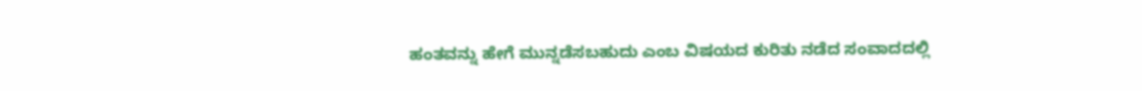ಹಂತವನ್ನು ಹೇಗೆ ಮುನ್ನಡೆಸಬಹುದು ಎಂಬ ವಿಷಯದ ಕುರಿತು ನಡೆದ ಸಂವಾದದಲ್ಲಿ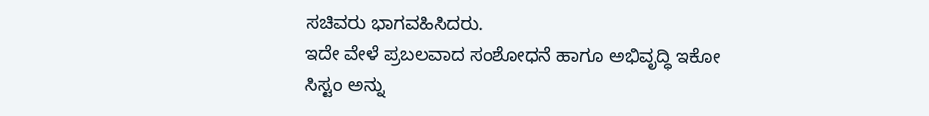ಸಚಿವರು ಭಾಗವಹಿಸಿದರು.
ಇದೇ ವೇಳೆ ಪ್ರಬಲವಾದ ಸಂಶೋಧನೆ ಹಾಗೂ ಅಭಿವೃದ್ಧಿ ಇಕೋ ಸಿಸ್ಟಂ ಅನ್ನು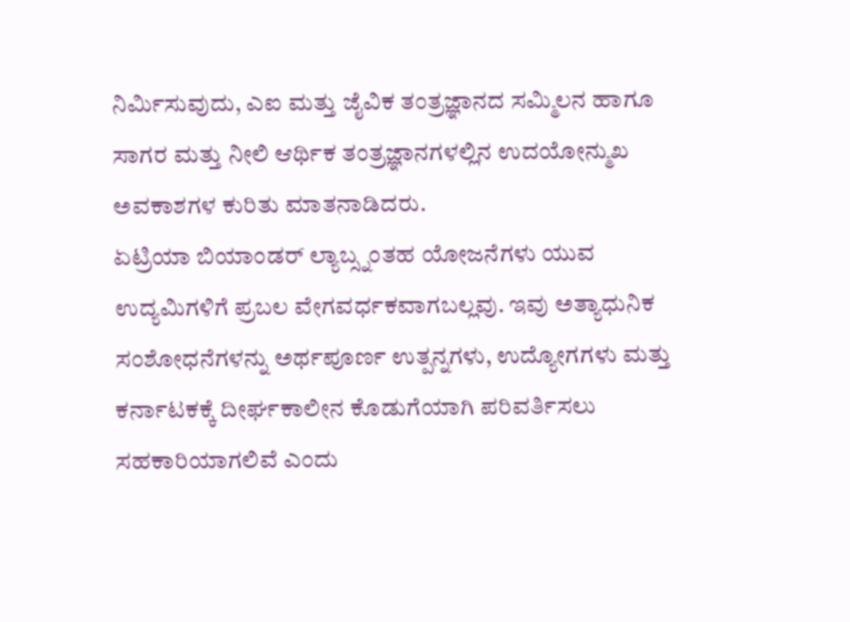ನಿರ್ಮಿಸುವುದು, ಎಐ ಮತ್ತು ಜೈವಿಕ ತಂತ್ರಜ್ಞಾನದ ಸಮ್ಮಿಲನ ಹಾಗೂ ಸಾಗರ ಮತ್ತು ನೀಲಿ ಆರ್ಥಿಕ ತಂತ್ರಜ್ಞಾನಗಳಲ್ಲಿನ ಉದಯೋನ್ಮುಖ ಅವಕಾಶಗಳ ಕುರಿತು ಮಾತನಾಡಿದರು.
ಏಟ್ರಿಯಾ ಬಿಯಾಂಡರ್ ಲ್ಯಾಬ್ಸ್ನಂತಹ ಯೋಜನೆಗಳು ಯುವ ಉದ್ಯಮಿಗಳಿಗೆ ಪ್ರಬಲ ವೇಗವರ್ಧಕವಾಗಬಲ್ಲವು. ಇವು ಅತ್ಯಾಧುನಿಕ ಸಂಶೋಧನೆಗಳನ್ನು ಅರ್ಥಪೂರ್ಣ ಉತ್ಪನ್ನಗಳು, ಉದ್ಯೋಗಗಳು ಮತ್ತು ಕರ್ನಾಟಕಕ್ಕೆ ದೀರ್ಘಕಾಲೀನ ಕೊಡುಗೆಯಾಗಿ ಪರಿವರ್ತಿಸಲು ಸಹಕಾರಿಯಾಗಲಿವೆ ಎಂದು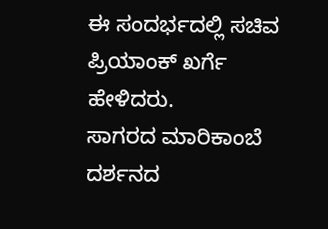ಈ ಸಂದರ್ಭದಲ್ಲಿ ಸಚಿವ ಪ್ರಿಯಾಂಕ್ ಖರ್ಗೆ ಹೇಳಿದರು.
ಸಾಗರದ ಮಾರಿಕಾಂಬೆ ದರ್ಶನದ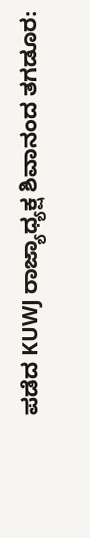ಪಡೆದ KUWJ ರಾಜ್ಯಾಧ್ಯಕ್ಷ ಶಿವಾನಂದ ತಗಡೂರ: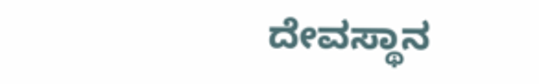ದೇವಸ್ಥಾನ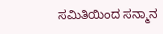ಸಮಿತಿಯಿಂದ ಸನ್ಮಾನ